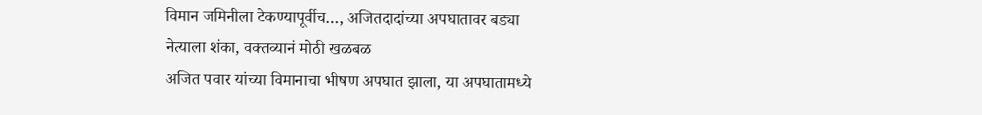विमान जमिनीला टेकण्यापूर्वीच…, अजितदादांच्या अपघातावर बड्या नेत्याला शंका, वक्तव्यानं मोठी खळबळ
अजित पवार यांच्या विमानाचा भीषण अपघात झाला, या अपघातामध्ये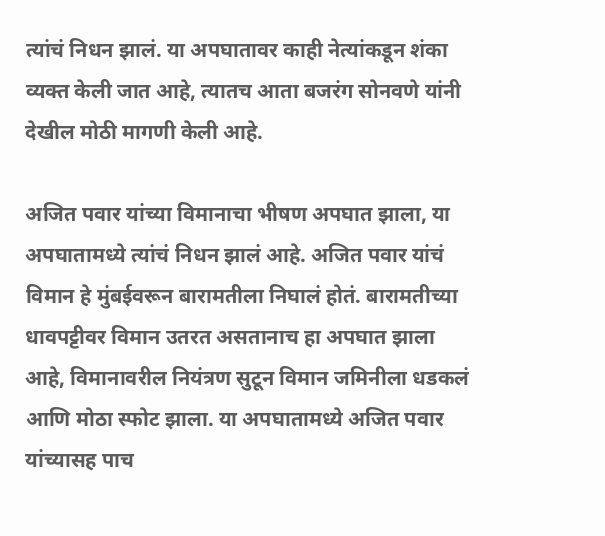त्यांचं निधन झालं. या अपघातावर काही नेत्यांकडून शंका व्यक्त केली जात आहे, त्यातच आता बजरंग सोनवणे यांनी देखील मोठी मागणी केली आहे.

अजित पवार यांच्या विमानाचा भीषण अपघात झाला, या अपघातामध्ये त्यांचं निधन झालं आहे. अजित पवार यांचं विमान हे मुंबईवरून बारामतीला निघालं होतं. बारामतीच्या धावपट्टीवर विमान उतरत असतानाच हा अपघात झाला आहे, विमानावरील नियंत्रण सुटून विमान जमिनीला धडकलं आणि मोठा स्फोट झाला. या अपघातामध्ये अजित पवार यांच्यासह पाच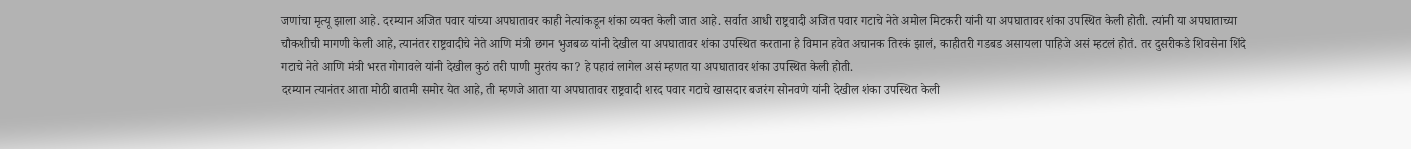जणांचा मृत्यू झाला आहे. दरम्यान अजित पवार यांच्या अपघातावर काही नेत्यांकडून शंका व्यक्त केली जात आहे. सर्वात आधी राष्ट्रवादी अजित पवार गटाचे नेते अमोल मिटकरी यांनी या अपघातावर शंका उपस्थित केली होती. त्यांनी या अपघाताच्या चौकशीची मागणी केली आहे, त्यानंतर राष्ट्रवादीचे नेते आणि मंत्री छगन भुजबळ यांनी देखील या अपघातावर शंका उपस्थित करताना हे विमान हवेत अचानक तिरकं झालं, काहीतरी गडबड असायला पाहिजे असं म्हटलं होतं. तर दुसरीकडे शिवसेना शिंदे गटाचे नेते आणि मंत्री भरत गोगावले यांनी देखील कुठं तरी पाणी मुरतंय का? हे पहावं लागेल असं म्हणत या अपघातावर शंका उपस्थित केली होती.
दरम्यान त्यानंतर आता मोठी बातमी समोर येत आहे, ती म्हणजे आता या अपघातावर राष्ट्रवादी शरद पवार गटाचे खासदार बजरंग सोनवणे यांनी देखील शंका उपस्थित केली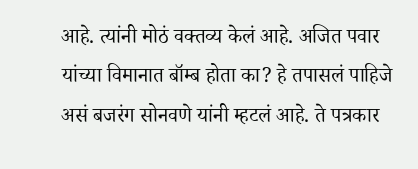आहे. त्यांनी मोठं वक्तव्य केलं आहे. अजित पवार यांच्या विमानात बॉम्ब होता का? हे तपासलं पाहिजे असं बजरंग सोनवणे यांनी म्हटलं आहे. ते पत्रकार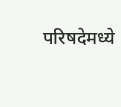परिषदेमध्ये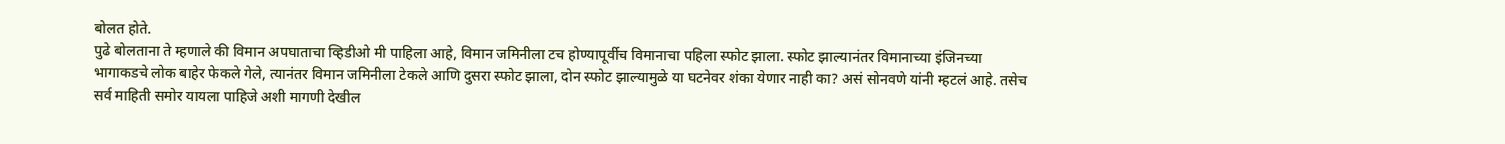बोलत होते.
पुढे बोलताना ते म्हणाले की विमान अपघाताचा व्हिडीओ मी पाहिला आहे, विमान जमिनीला टच होण्यापूर्वीच विमानाचा पहिला स्फोट झाला. स्फोट झाल्यानंतर विमानाच्या इंजिनच्या भागाकडचे लोक बाहेर फेकले गेले, त्यानंतर विमान जमिनीला टेकले आणि दुसरा स्फोट झाला, दोन स्फोट झाल्यामुळे या घटनेवर शंका येणार नाही का? असं सोनवणे यांनी म्हटलं आहे. तसेच सर्व माहिती समोर यायला पाहिजे अशी मागणी देखील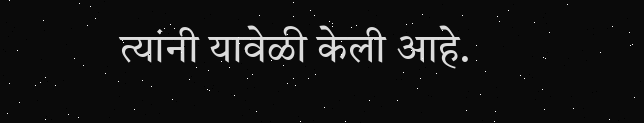त्यांनी यावेळी केली आहे.